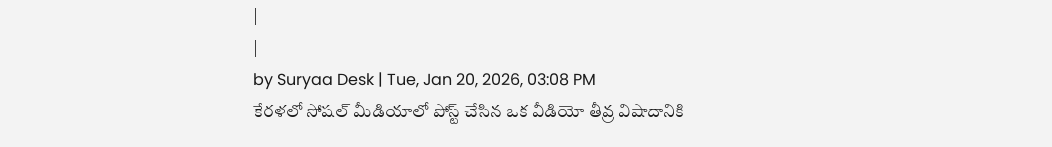|
|
by Suryaa Desk | Tue, Jan 20, 2026, 03:08 PM
కేరళలో సోషల్ మీడియాలో పోస్ట్ చేసిన ఒక వీడియో తీవ్ర విషాదానికి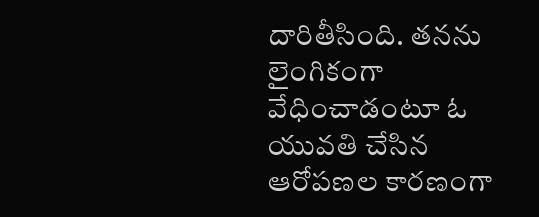దారితీసింది. తనను లైంగికంగా వేధించాడంటూ ఓ యువతి చేసిన ఆరోపణల కారణంగా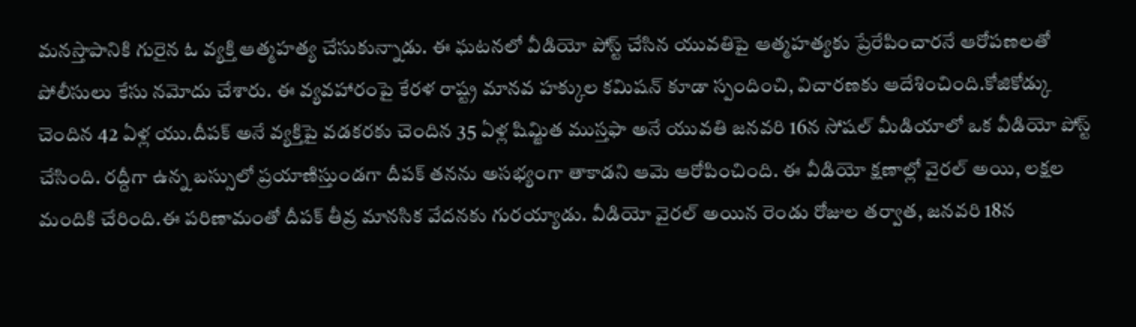మనస్తాపానికి గురైన ఓ వ్యక్తి ఆత్మహత్య చేసుకున్నాడు. ఈ ఘటనలో వీడియో పోస్ట్ చేసిన యువతిపై ఆత్మహత్యకు ప్రేరేపించారనే ఆరోపణలతో పోలీసులు కేసు నమోదు చేశారు. ఈ వ్యవహారంపై కేరళ రాష్ట్ర మానవ హక్కుల కమిషన్ కూడా స్పందించి, విచారణకు ఆదేశించింది.కోజికోడ్కు చెందిన 42 ఏళ్ల యు.దీపక్ అనే వ్యక్తిపై వడకరకు చెందిన 35 ఏళ్ల షిమ్జిత ముస్తఫా అనే యువతి జనవరి 16న సోషల్ మీడియాలో ఒక వీడియో పోస్ట్ చేసింది. రద్దీగా ఉన్న బస్సులో ప్రయాణిస్తుండగా దీపక్ తనను అసభ్యంగా తాకాడని ఆమె ఆరోపించింది. ఈ వీడియో క్షణాల్లో వైరల్ అయి, లక్షల మందికి చేరింది.ఈ పరిణామంతో దీపక్ తీవ్ర మానసిక వేదనకు గురయ్యాడు. వీడియో వైరల్ అయిన రెండు రోజుల తర్వాత, జనవరి 18న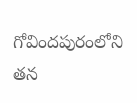గోవిందపురంలోని తన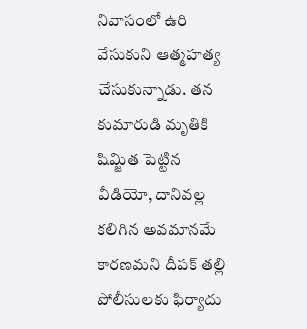నివాసంలో ఉరి వేసుకుని ఆత్మహత్య చేసుకున్నాడు. తన కుమారుడి మృతికి షిమ్జిత పెట్టిన వీడియో, దానివల్ల కలిగిన అవమానమే కారణమని దీపక్ తల్లి పోలీసులకు ఫిర్యాదు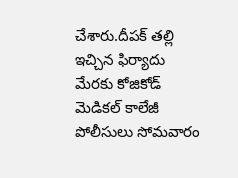చేశారు.దీపక్ తల్లి ఇచ్చిన ఫిర్యాదు మేరకు కోజికోడ్ మెడికల్ కాలేజీ పోలీసులు సోమవారం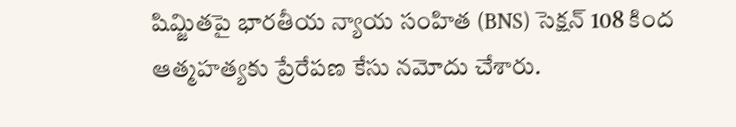షిమ్జితపై భారతీయ న్యాయ సంహిత (BNS) సెక్షన్ 108 కింద ఆత్మహత్యకు ప్రేరేపణ కేసు నమోదు చేశారు.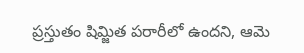ప్రస్తుతం షిమ్జిత పరారీలో ఉందని, ఆమె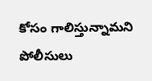కోసం గాలిస్తున్నామని పోలీసులు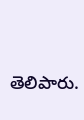తెలిపారు.